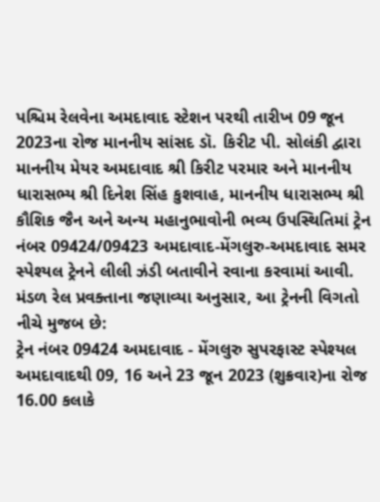પશ્ચિમ રેલવેના અમદાવાદ સ્ટેશન પરથી તારીખ 09 જૂન 2023ના રોજ માનનીય સાંસદ ડૉ. કિરીટ પી. સોલંકી દ્વારા માનનીય મેયર અમદાવાદ શ્રી કિરીટ પરમાર અને માનનીય ધારાસભ્ય શ્રી દિનેશ સિંહ કુશવાહ, માનનીય ધારાસભ્ય શ્રી કૌશિક જૈન અને અન્ય મહાનુભાવોની ભવ્ય ઉપસ્થિતિમાં ટ્રેન નંબર 09424/09423 અમદાવાદ-મેંગલુરુ-અમદાવાદ સમર સ્પેશ્યલ ટ્રેનને લીલી ઝંડી બતાવીને રવાના કરવામાં આવી. મંડળ રેલ પ્રવક્તાના જણાવ્યા અનુસાર, આ ટ્રેનની વિગતો નીચે મુજબ છે:
ટ્રેન નંબર 09424 અમદાવાદ - મેંગલુરુ સુપરફાસ્ટ સ્પેશ્યલ અમદાવાદથી 09, 16 અને 23 જૂન 2023 (શુક્રવાર)ના રોજ 16.00 કલાકે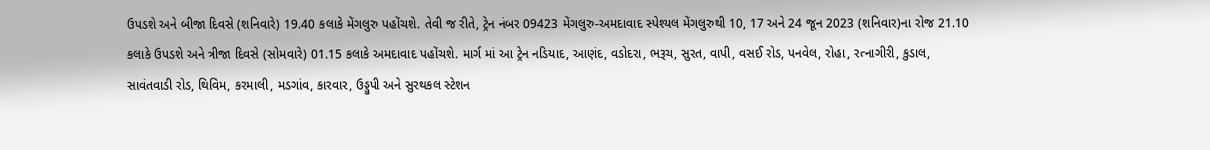ઉપડશે અને બીજા દિવસે (શનિવારે) 19.40 કલાકે મેંગલુરુ પહોંચશે. તેવી જ રીતે, ટ્રેન નંબર 09423 મેંગલુરુ-અમદાવાદ સ્પેશ્યલ મેંગલુરુથી 10, 17 અને 24 જૂન 2023 (શનિવાર)ના રોજ 21.10 કલાકે ઉપડશે અને ત્રીજા દિવસે (સોમવારે) 01.15 કલાકે અમદાવાદ પહોંચશે. માર્ગ માં આ ટ્રેન નડિયાદ, આણંદ, વડોદરા, ભરૂચ, સુરત, વાપી, વસઈ રોડ, પનવેલ, રોહા, રત્નાગીરી, કુડાલ, સાવંતવાડી રોડ, થિવિમ, કરમાલી, મડગાંવ, કારવાર, ઉડ્ડુપી અને સુરથકલ સ્ટેશન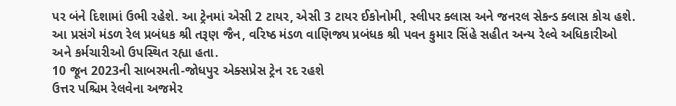પર બંને દિશામાં ઉભી રહેશે. આ ટ્રેનમાં એસી 2 ટાયર, એસી 3 ટાયર ઈકોનોમી, સ્લીપર ક્લાસ અને જનરલ સેકન્ડ ક્લાસ કોચ હશે.
આ પ્રસંગે મંડળ રેલ પ્રબંધક શ્રી તરૂણ જૈન, વરિષ્ઠ મંડળ વાણિજ્ય પ્રબંધક શ્રી પવન કુમાર સિંહે સહીત અન્ય રેલ્વે અધિકારીઓ અને કર્મચારીઓ ઉપસ્થિત રહ્યા હતા.
10 જૂન 2023ની સાબરમતી-જોધપુર એક્સપ્રેસ ટ્રેન રદ રહશે
ઉત્તર પશ્ચિમ રેલવેના અજમેર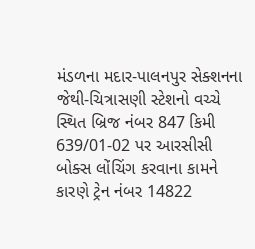મંડળના મદાર-પાલનપુર સેક્શનના જેથી-ચિત્રાસણી સ્ટેશનો વચ્ચે સ્થિત બ્રિજ નંબર 847 કિમી 639/01-02 પર આરસીસી બોક્સ લોંચિંગ કરવાના કામને કારણે ટ્રેન નંબર 14822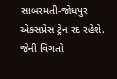સાબરમતી-જોધપુર એક્સપ્રેસ ટ્રેન રદ રહેશે. જેની વિગતો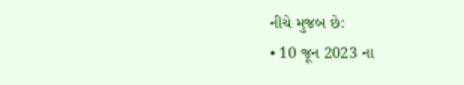નીચે મુજબ છે:
• 10 જૂન 2023 ના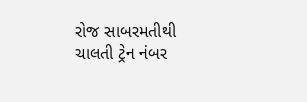રોજ સાબરમતીથી ચાલતી ટ્રેન નંબર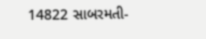14822 સાબરમતી-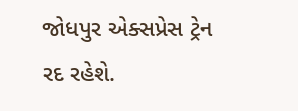જોધપુર એક્સપ્રેસ ટ્રેન રદ રહેશે.